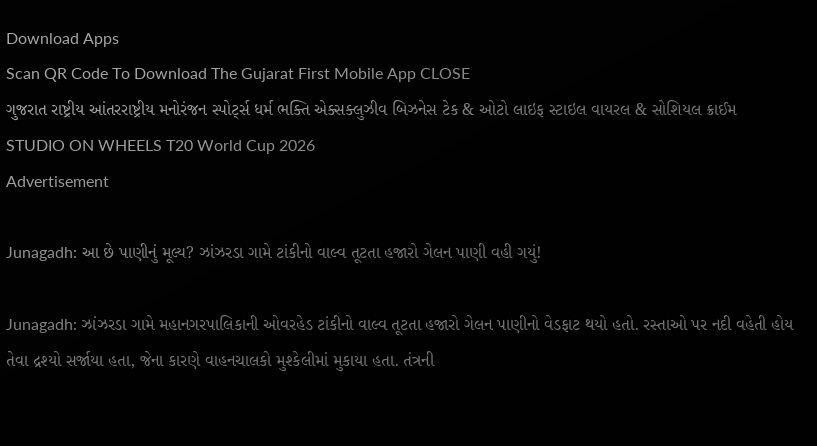Download Apps
Scan QR Code To Download The Gujarat First Mobile App CLOSE
ગુજરાત રાષ્ટ્રીય આંતરરાષ્ટ્રીય મનોરંજન સ્પોર્ટ્સ ધર્મ ભક્તિ એક્સક્લુઝીવ બિઝનેસ ટેક & ઓટો લાઇફ સ્ટાઇલ વાયરલ & સોશિયલ ક્રાઈમ STUDIO ON WHEELS T20 World Cup 2026
Advertisement

Junagadh: આ છે પાણીનું મૂલ્ય? ઝાંઝરડા ગામે ટાંકીનો વાલ્વ તૂટતા હજારો ગેલન પાણી વહી ગયું!

Junagadh: ઝાંઝરડા ગામે મહાનગરપાલિકાની ઓવરહેડ ટાંકીનો વાલ્વ તૂટતા હજારો ગેલન પાણીનો વેડફાટ થયો હતો. રસ્તાઓ પર નદી વહેતી હોય તેવા દ્રશ્યો સર્જાયા હતા, જેના કારણે વાહનચાલકો મુશ્કેલીમાં મુકાયા હતા. તંત્રની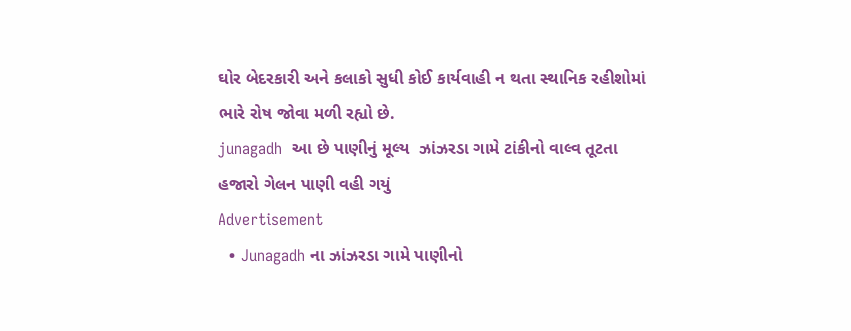ઘોર બેદરકારી અને કલાકો સુધી કોઈ કાર્યવાહી ન થતા સ્થાનિક રહીશોમાં ભારે રોષ જોવા મળી રહ્યો છે.
junagadh  આ છે પાણીનું મૂલ્ય  ઝાંઝરડા ગામે ટાંકીનો વાલ્વ તૂટતા હજારો ગેલન પાણી વહી ગયું
Advertisement
  • Junagadh ના ઝાંઝરડા ગામે પાણીનો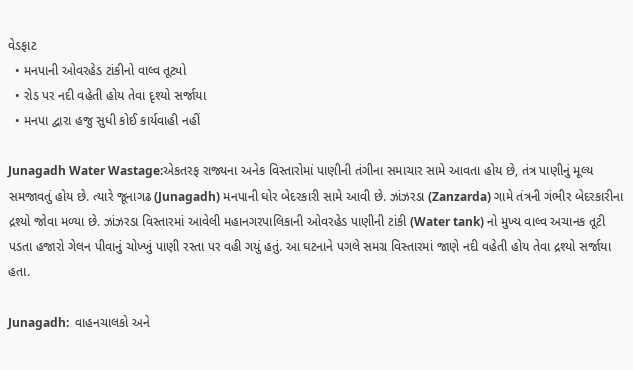વેડફાટ
  • મનપાની ઓવરહેડ ટાંકીનો વાલ્વ તૂટ્યો
  • રોડ પર નદી વહેતી હોય તેવા દૃશ્યો સર્જાયા
  • મનપા દ્વારા હજુ સુધી કોઈ કાર્યવાહી નહીં

Junagadh Water Wastage:એકતરફ રાજ્યના અનેક વિસ્તારોમાં પાણીની તંગીના સમાચાર સામે આવતા હોય છે, તંત્ર પાણીનું મૂલ્ય સમજાવતું હોય છે. ત્યારે જૂનાગઢ (Junagadh) મનપાની ઘોર બેદરકારી સામે આવી છે. ઝાંઝરડા (Zanzarda) ગામે તંત્રની ગંભીર બેદરકારીના દ્રશ્યો જોવા મળ્યા છે. ઝાંઝરડા વિસ્તારમાં આવેલી મહાનગરપાલિકાની ઓવરહેડ પાણીની ટાંકી (Water tank) નો મુખ્ય વાલ્વ અચાનક તૂટી પડતા હજારો ગેલન પીવાનું ચોખ્ખું પાણી રસ્તા પર વહી ગયું હતું. આ ઘટનાને પગલે સમગ્ર વિસ્તારમાં જાણે નદી વહેતી હોય તેવા દ્રશ્યો સર્જાયા હતા.

Junagadh:  વાહનચાલકો અને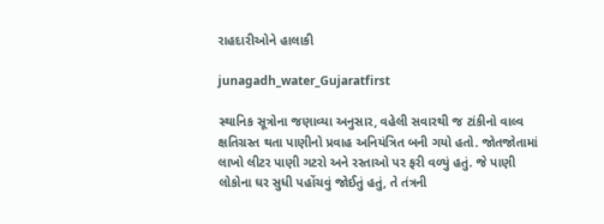રાહદારીઓને હાલાકી

junagadh_water_Gujaratfirst

સ્થાનિક સૂત્રોના જણાવ્યા અનુસાર, વહેલી સવારથી જ ટાંકીનો વાલ્વ ક્ષતિગ્રસ્ત થતા પાણીનો પ્રવાહ અનિયંત્રિત બની ગયો હતો. જોતજોતામાં લાખો લીટર પાણી ગટરો અને રસ્તાઓ પર ફરી વળ્યું હતું. જે પાણી લોકોના ઘર સુધી પહોંચવું જોઈતું હતું, તે તંત્રની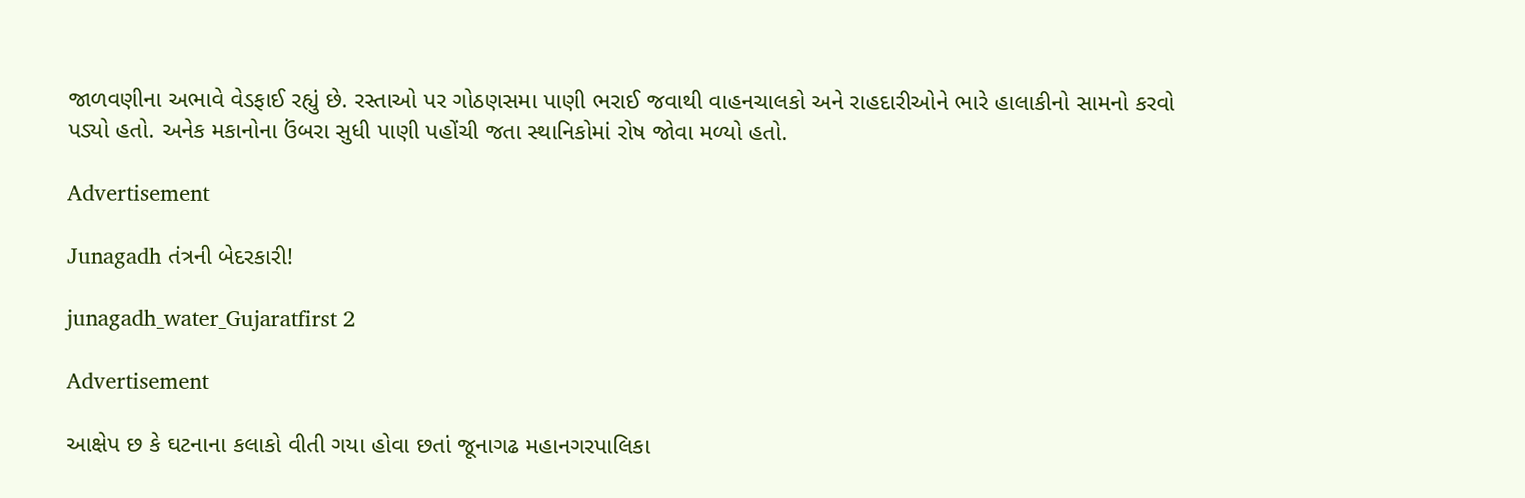જાળવણીના અભાવે વેડફાઈ રહ્યું છે. રસ્તાઓ પર ગોઠણસમા પાણી ભરાઈ જવાથી વાહનચાલકો અને રાહદારીઓને ભારે હાલાકીનો સામનો કરવો પડ્યો હતો. અનેક મકાનોના ઉંબરા સુધી પાણી પહોંચી જતા સ્થાનિકોમાં રોષ જોવા મળ્યો હતો.

Advertisement

Junagadh તંત્રની બેદરકારી!

junagadh_water_Gujaratfirst 2

Advertisement

આક્ષેપ છ કે ઘટનાના કલાકો વીતી ગયા હોવા છતાં જૂનાગઢ મહાનગરપાલિકા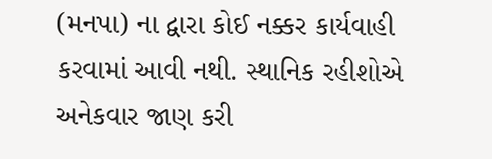(મનપા) ના દ્વારા કોઈ નક્કર કાર્યવાહી કરવામાં આવી નથી. સ્થાનિક રહીશોએ અનેકવાર જાણ કરી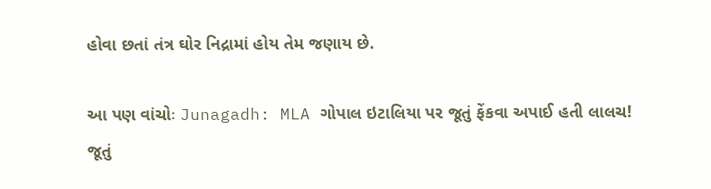હોવા છતાં તંત્ર ઘોર નિદ્રામાં હોય તેમ જણાય છે.

આ પણ વાંચોઃ Junagadh: MLA ગોપાલ ઇટાલિયા પર જૂતું ફેંકવા અપાઈ હતી લાલચ! જૂતું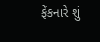ફેંકનારે શું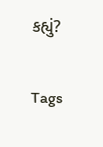કહ્યું?

Tags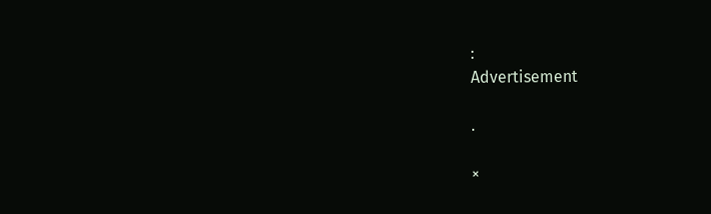:
Advertisement

.

×